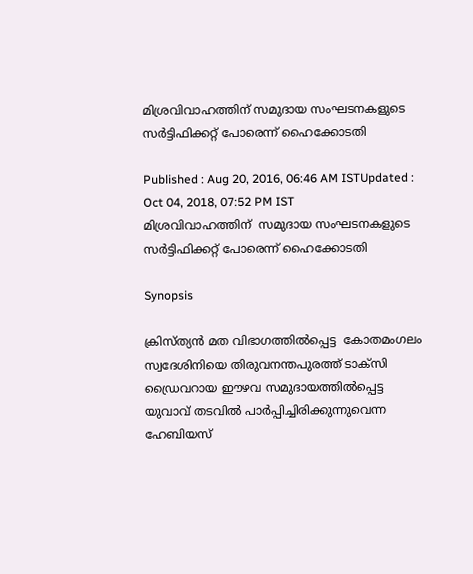മിശ്രവിവാഹത്തിന് സമുദായ സംഘടനകളുടെ സര്‍ട്ടിഫിക്കറ്റ് പോരെന്ന് ഹൈക്കോടതി

Published : Aug 20, 2016, 06:46 AM ISTUpdated : Oct 04, 2018, 07:52 PM IST
മിശ്രവിവാഹത്തിന്  സമുദായ സംഘടനകളുടെ സര്‍ട്ടിഫിക്കറ്റ് പോരെന്ന് ഹൈക്കോടതി

Synopsis

ക്രിസ്ത്യന്‍ മത വിഭാഗത്തില്‍പ്പെട്ട  കോതമംഗലം സ്വദേശിനിയെ തിരുവനന്തപുരത്ത് ടാക്‌സി ഡ്രൈവറായ ഈഴവ സമുദായത്തില്‍പ്പെട്ട യുവാവ് തടവില്‍ പാര്‍പ്പിച്ചിരിക്കുന്നുവെന്ന ഹേബിയസ്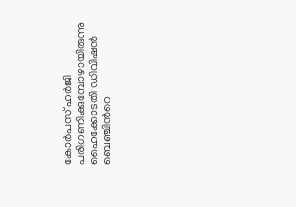കോര്‍പസ് ഹര്‍‍ജി പരിഗണിക്കുമ്പോഴായിരുന്നു  ഹൈക്കോടതി ഡിവിഷന്‍ ബെ‌ഞ്ചിന്‍റെ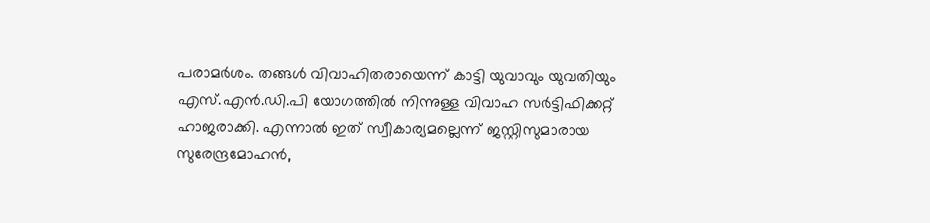പരാ‍മര്‍ശം. തങ്ങള്‍ വിവാഹിതരായെന്ന് കാട്ടി യുവാവും യുവതിയും എസ്.എന്‍.ഡി.പി യോഗത്തില്‍ നിന്നുള്ള വിവാഹ സര്‍ട്ടിഫിക്കറ്റ് ഹാജരാക്കി. എന്നാല്‍ ഇത് സ്വീകാര്യമല്ലെന്ന് ജസ്റ്റിസുമാരായ സുരേന്ദ്രമോഹന്‍,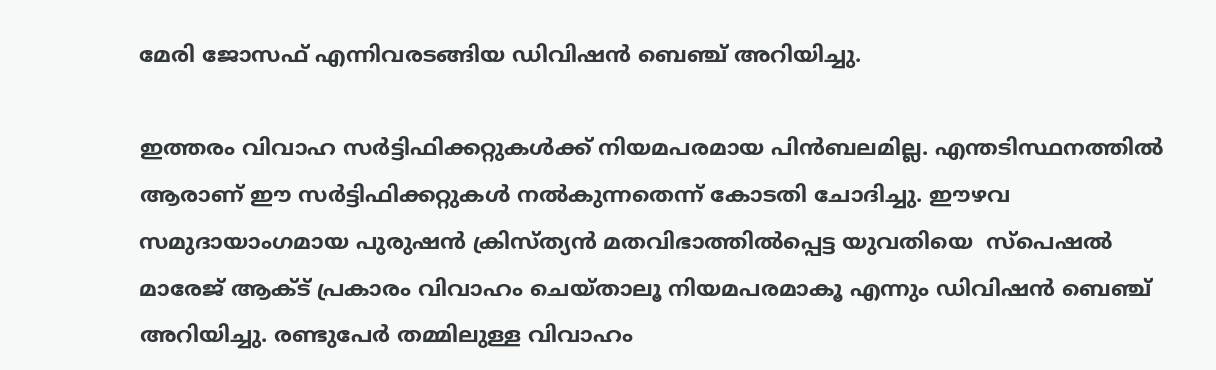മേരി ‍ജോസഫ് എന്നിവരടങ്ങിയ ഡിവിഷന്‍ ബെഞ്ച് അറിയിച്ചു.

ഇത്തരം വിവാഹ സര്‍ട്ടിഫിക്കറ്റുകള്‍ക്ക് നിയമപരമായ പിന്‍ബലമില്ല. എന്തടിസ്ഥനത്തില്‍ ആരാണ് ഈ സര്‍ട്ടിഫിക്കറ്റുകള്‍ നല്‍കുന്നതെന്ന് കോടതി ചോദിച്ചു. ഈഴവ സമുദായാംഗമായ പുരുഷന്‍ ക്രിസ്ത്യന്‍ മതവിഭാത്തില്‍പ്പെട്ട യുവതിയെ  സ്‌പെഷല്‍ മാരേജ് ആക്ട് പ്രകാരം വിവാഹം ചെയ്താലൂ നിയമപരമാകൂ എന്നും ഡിവിഷന്‍ ബെ‌‌ഞ്ച് അറിയിച്ചു. രണ്ടുപേര്‍ തമ്മിലുള്ള വിവാഹം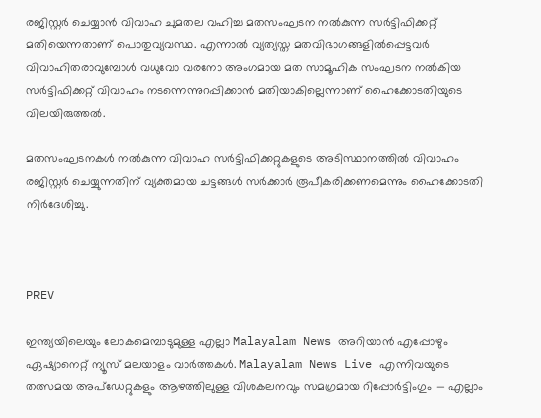രജിസ്റ്റര്‍ ചെയ്യാന്‍ വിവാഹ ചുമതല വഹിച്ച മതസംഘടന നല്‍കുന്ന സര്‍ട്ടിഫിക്കറ്റ് മതിയെന്നതാണ് പൊതുവ്യവസ്ഥ. എന്നാല്‍ വ്യത്യസ്ത മതവിഭാഗങ്ങളില്‍പ്പെട്ടവര്‍ വിവാഹിതരാവുമ്പോള്‍ വധുവോ വരനോ അംഗമായ മത സാമൂഹിക സംഘടന നല്‍കിയ സര്‍ട്ടിഫിക്കറ്റ് വിവാഹം നടന്നെന്നുറപ്പിക്കാന്‍ മതിയാകില്ലെന്നാണ് ഹൈക്കോടതിയുടെ വിലയിരുത്തല്‍.

മതസംഘടനകള്‍ നല്‍കുന്ന വിവാഹ സര്‍ട്ടിഫിക്കറ്റുകളുടെ അടിസ്ഥാനത്തില്‍ വിവാഹം രജിസ്റ്റര്‍ ചെയ്യുന്നതിന് വ്യക്തമായ ചട്ടങ്ങള്‍ സര്‍ക്കാര്‍ രൂപീകരിക്കണമെന്നും ഹൈക്കോടതി നിര്‍ദേശിച്ചു.



PREV

ഇന്ത്യയിലെയും ലോകമെമ്പാടുമുള്ള എല്ലാ Malayalam News അറിയാൻ എപ്പോഴും ഏഷ്യാനെറ്റ് ന്യൂസ് മലയാളം വാർത്തകൾ. Malayalam News Live എന്നിവയുടെ തത്സമയ അപ്‌ഡേറ്റുകളും ആഴത്തിലുള്ള വിശകലനവും സമഗ്രമായ റിപ്പോർട്ടിംഗും — എല്ലാം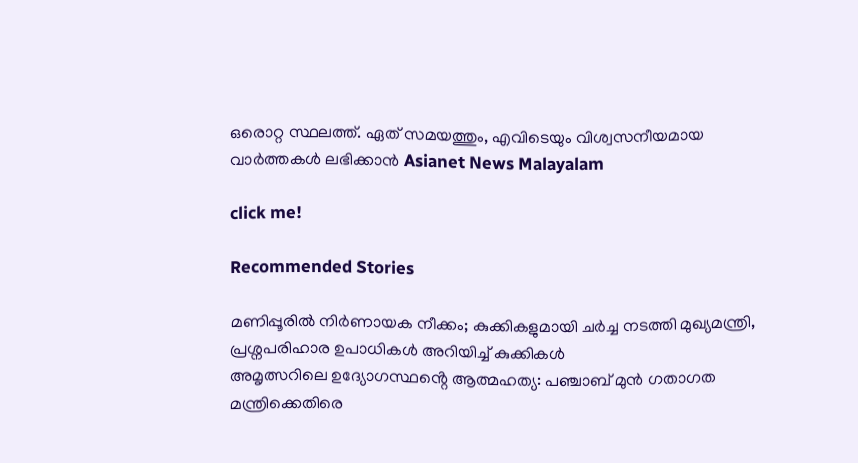ഒരൊറ്റ സ്ഥലത്ത്. ഏത് സമയത്തും, എവിടെയും വിശ്വസനീയമായ വാർത്തകൾ ലഭിക്കാൻ Asianet News Malayalam

click me!

Recommended Stories

മണിപ്പൂരിൽ നിർണായക നീക്കം; കുക്കികളുമായി ചർച്ച നടത്തി മുഖ്യമന്ത്രി, പ്രശ്നപരിഹാര ഉപാധികൾ അറിയിച്ച് കുക്കികൾ
അമൃത്സറിലെ ഉദ്യോഗസ്ഥൻ്റെ ആത്മഹത്യ: പഞ്ചാബ് മുൻ ഗതാഗത മന്ത്രിക്കെതിരെ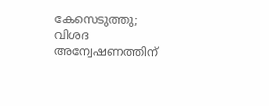കേസെടുത്തു; വിശദ അന്വേഷണത്തിന്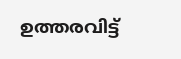ഉത്തരവിട്ട്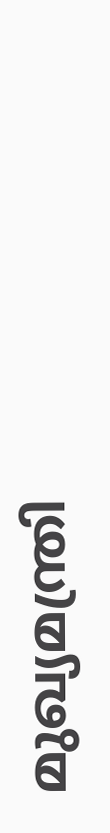മുഖ്യമന്ത്രി